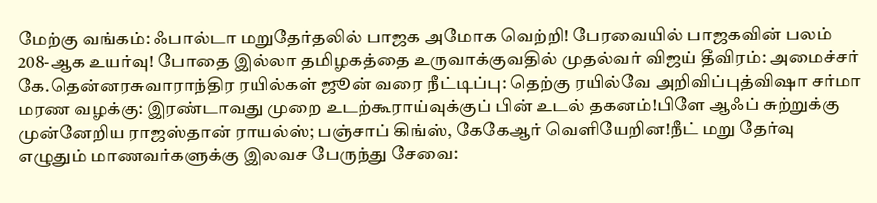மேற்கு வங்கம்: ஃபால்டா மறுதேர்தலில் பாஜக அமோக வெற்றி! பேரவையில் பாஜகவின் பலம் 208-ஆக உயர்வு! போதை இல்லா தமிழகத்தை உருவாக்குவதில் முதல்வர் விஜய் தீவிரம்: அமைச்சர் கே.தென்னரசுவாராந்திர ரயில்கள் ஜூன் வரை நீட்டிப்பு: தெற்கு ரயில்வே அறிவிப்புத்விஷா சர்மா மரண வழக்கு: இரண்டாவது முறை உடற்கூராய்வுக்குப் பின் உடல் தகனம்!பிளே ஆஃப் சுற்றுக்கு முன்னேறிய ராஜஸ்தான் ராயல்ஸ்; பஞ்சாப் கிங்ஸ், கேகேஆர் வெளியேறின!நீட் மறு தேர்வு எழுதும் மாணவர்களுக்கு இலவச பேருந்து சேவை: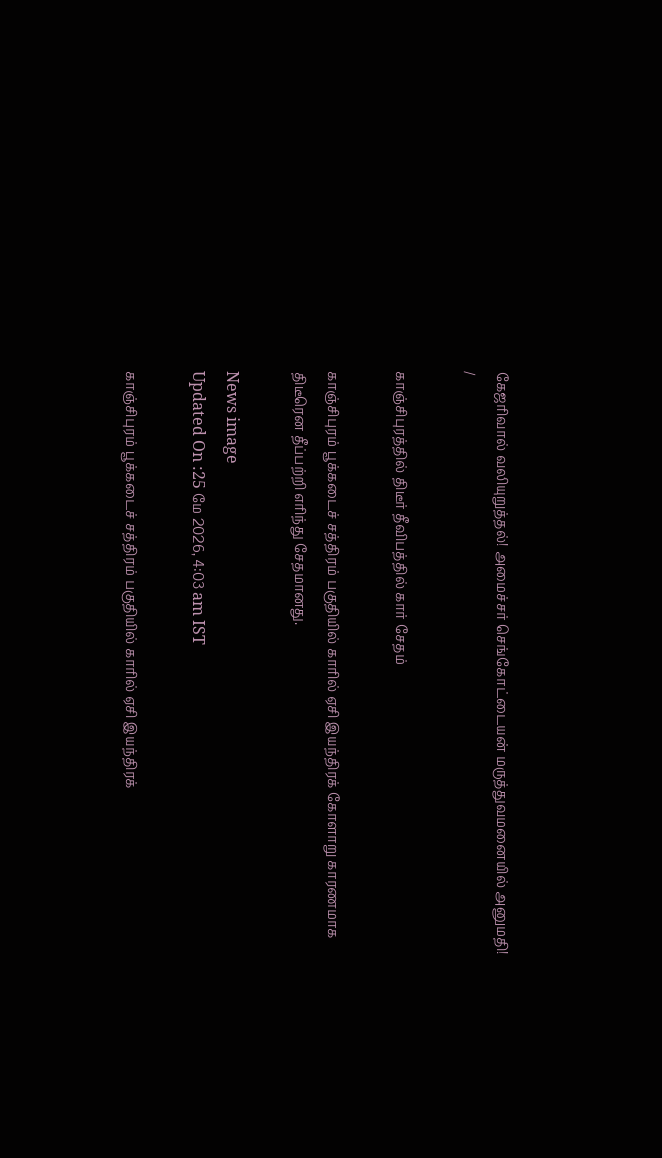கேஜரிவால் வலியுறுத்தல்! அமைச்சர் செங்கோட்டையன் மருத்துவமனையில் அனுமதி!
/

காஞ்சிபுரத்தில் திடீர் தீவிபத்தில் கார் சேதம்

காஞ்சிபுரம் பூக்கடைச் சத்திரம் பகுதியில் காரில் ஏசி இயந்திரக் கோளாறு காரணமாக திடீரென தீப்பற்றி எரிந்து சேதமானது.

News image
Updated On :25 மே 2026, 4:03 am IST

காஞ்சிபுரம் பூக்கடைச் சத்திரம் பகுதியில் காரில் ஏசி இயந்திரக்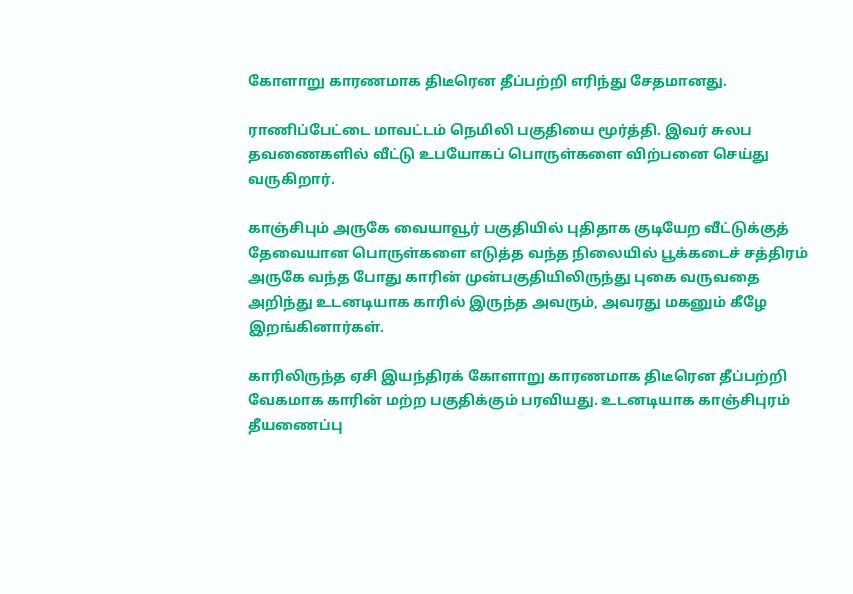கோளாறு காரணமாக திடீரென தீப்பற்றி எரிந்து சேதமானது.

ராணிப்பேட்டை மாவட்டம் நெமிலி பகுதியை மூர்த்தி. இவர் சுலப தவணைகளில் வீட்டு உபயோகப் பொருள்களை விற்பனை செய்து வருகிறார்.

காஞ்சிபும் அருகே வையாவூர் பகுதியில் புதிதாக குடியேற வீட்டுக்குத் தேவையான பொருள்களை எடுத்த வந்த நிலையில் பூக்கடைச் சத்திரம் அருகே வந்த போது காரின் முன்பகுதியிலிருந்து புகை வருவதை அறிந்து உடனடியாக காரில் இருந்த அவரும், அவரது மகனும் கீழே இறங்கினார்கள்.

காரிலிருந்த ஏசி இயந்திரக் கோளாறு காரணமாக திடீரென தீப்பற்றி வேகமாக காரின் மற்ற பகுதிக்கும் பரவியது. உடனடியாக காஞ்சிபுரம் தீயணைப்பு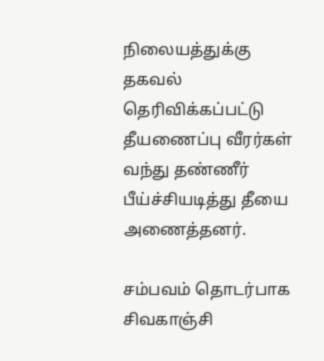நிலையத்துக்கு தகவல் தெரிவிக்கப்பட்டு தீயணைப்பு வீரர்கள் வந்து தண்ணீர் பீய்ச்சியடித்து தீயை அணைத்தனர்.

சம்பவம் தொடர்பாக சிவகாஞ்சி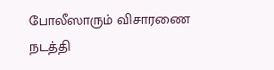போலீஸாரும் விசாரணை நடத்தி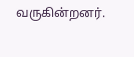வருகின்றனர்.